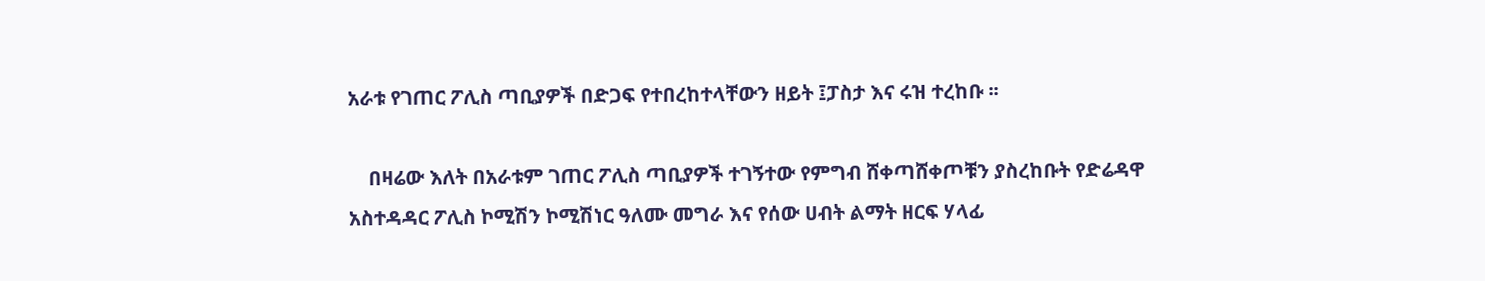አራቱ የገጠር ፖሊስ ጣቢያዎች በድጋፍ የተበረከተላቸውን ዘይት ፤ፓስታ እና ሩዝ ተረከቡ ፡፡

    በዛሬው እለት በአራቱም ገጠር ፖሊስ ጣቢያዎች ተገኝተው የምግብ ሸቀጣሸቀጦቹን ያስረከቡት የድሬዳዋ አስተዳዳር ፖሊስ ኮሚሽን ኮሚሽነር ዓለሙ መግራ እና የሰው ሀብት ልማት ዘርፍ ሃላፊ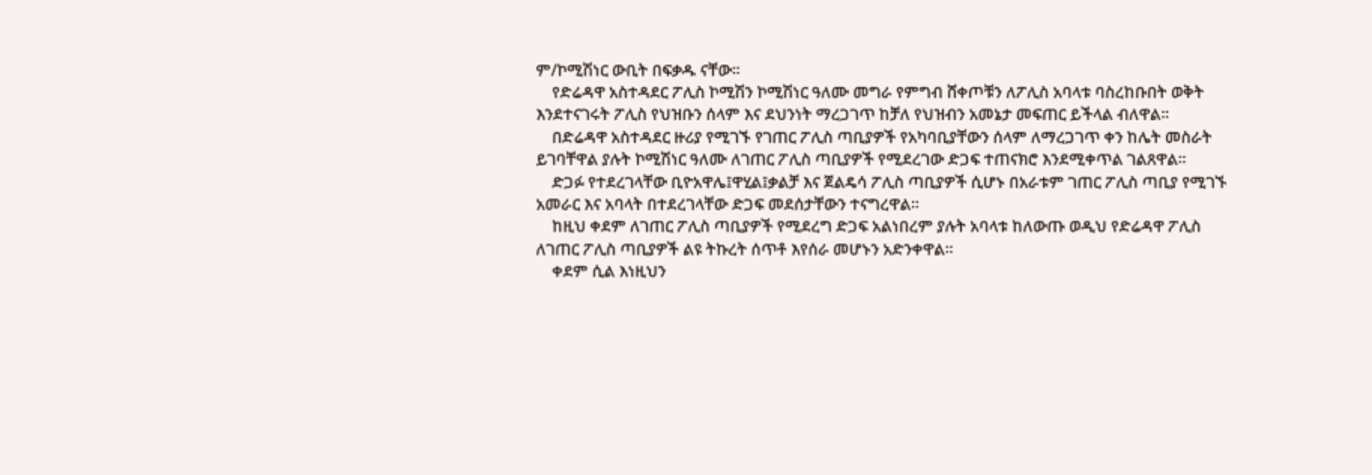ም/ኮሚሽነር ውቢት በፍቃዱ ናቸው፡፡
    የድሬዳዋ አስተዳደር ፖሊስ ኮሚሽን ኮሚሽነር ዓለሙ መግራ የምግብ ሸቀጦቹን ለፖሊስ አባላቱ ባስረከቡበት ወቅት እንደተናገሩት ፖሊስ የህዝቡን ሰላም እና ደህንነት ማረጋገጥ ከቻለ የህዝብን አመኔታ መፍጠር ይችላል ብለዋል፡፡
    በድሬዳዋ አስተዳደር ዙሪያ የሚገኙ የገጠር ፖሊስ ጣቢያዎች የአካባቢያቸውን ሰላም ለማረጋገጥ ቀን ከሌት መስራት ይገባቸዋል ያሉት ኮሚሽነር ዓለሙ ለገጠር ፖሊስ ጣቢያዎች የሚደረገው ድጋፍ ተጠናክሮ እንደሚቀጥል ገልጸዋል፡፡
    ድጋፉ የተደረገላቸው ቢዮአዋሌ፤ዋሂል፤ቃልቻ እና ጀልዴሳ ፖሊስ ጣቢያዎች ሲሆኑ በአራቱም ገጠር ፖሊስ ጣቢያ የሚገኙ አመራር እና አባላት በተደረገላቸው ድጋፍ መደሰታቸውን ተናግረዋል፡፡
    ከዚህ ቀደም ለገጠር ፖሊስ ጣቢያዎች የሚደረግ ድጋፍ አልነበረም ያሉት አባላቱ ከለውጡ ወዲህ የድሬዳዋ ፖሊስ ለገጠር ፖሊስ ጣቢያዎች ልዩ ትኩረት ሰጥቶ እየሰራ መሆኑን አድንቀዋል፡፡
    ቀደም ሲል እነዚህን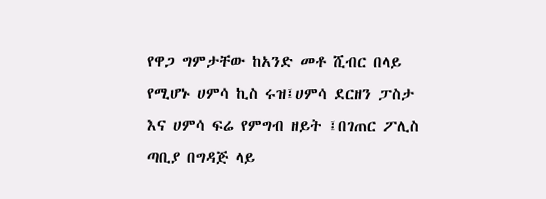የዋጋ ግምታቸው ከአንድ መቶ ሺብር በላይ የሚሆኑ ሀምሳ ኪስ ሩዝ፤ሀምሳ ደርዘን ፓስታ እና ሀምሳ ፍሬ የምግብ ዘይት ፤በገጠር ፖሊስ ጣቢያ በግዳጅ ላይ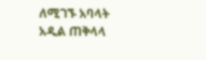ለሚገኙ አባላት አዲል ጠቅላላ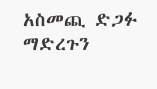አስመጪ ድጋፉ ማድረጉን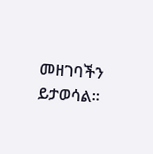መዘገባችን ይታወሳል።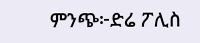ምንጭ፦ድሬ ፖሊስ